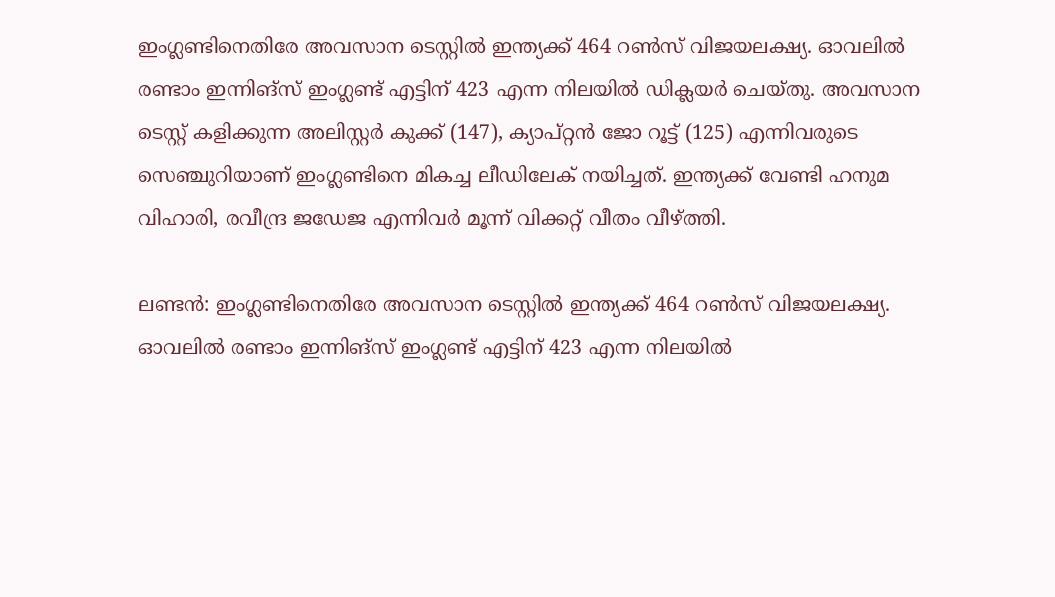ഇംഗ്ലണ്ടിനെതിരേ അവസാന ടെസ്റ്റില്‍ ഇന്ത്യക്ക് 464 റണ്‍സ് വിജയലക്ഷ്യ. ഓവലില്‍ രണ്ടാം ഇന്നിങ്‌സ് ഇംഗ്ലണ്ട് എട്ടിന് 423 എന്ന നിലയില്‍ ഡിക്ലയര്‍ ചെയ്തു. അവസാന ടെസ്റ്റ് കളിക്കുന്ന അലിസ്റ്റര്‍ കുക്ക് (147), ക്യാപ്റ്റന്‍ ജോ റൂട്ട് (125) എന്നിവരുടെ സെഞ്ചുറിയാണ് ഇംഗ്ലണ്ടിനെ മികച്ച ലീഡിലേക് നയിച്ചത്. ഇന്ത്യക്ക് വേണ്ടി ഹനുമ വിഹാരി, രവീന്ദ്ര ജഡേജ എന്നിവര്‍ മൂന്ന് വിക്കറ്റ് വീതം വീഴ്ത്തി.

ലണ്ടന്‍: ഇംഗ്ലണ്ടിനെതിരേ അവസാന ടെസ്റ്റില്‍ ഇന്ത്യക്ക് 464 റണ്‍സ് വിജയലക്ഷ്യ. ഓവലില്‍ രണ്ടാം ഇന്നിങ്‌സ് ഇംഗ്ലണ്ട് എട്ടിന് 423 എന്ന നിലയില്‍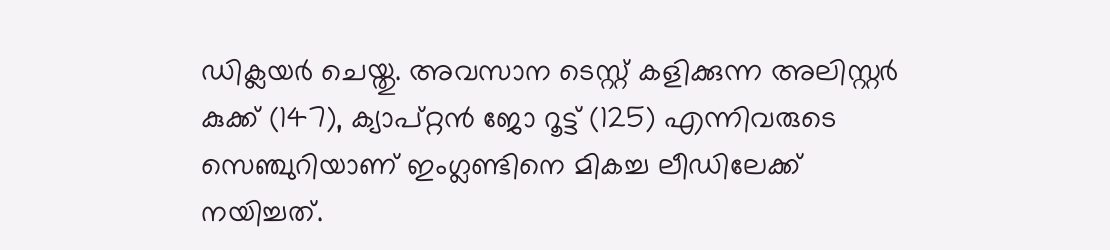ഡിക്ലയര്‍ ചെയ്തു. അവസാന ടെസ്റ്റ് കളിക്കുന്ന അലിസ്റ്റര്‍ കുക്ക് (147), ക്യാപ്റ്റന്‍ ജോ റൂട്ട് (125) എന്നിവരുടെ സെഞ്ചുറിയാണ് ഇംഗ്ലണ്ടിനെ മികച്ച ലീഡിലേക്ക് നയിച്ചത്.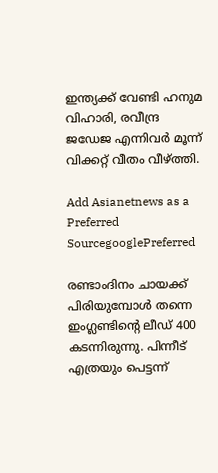ഇന്ത്യക്ക് വേണ്ടി ഹനുമ വിഹാരി, രവീന്ദ്ര ജഡേജ എന്നിവര്‍ മൂന്ന് വിക്കറ്റ് വീതം വീഴ്ത്തി.

Add Asianetnews as a Preferred SourcegooglePreferred

രണ്ടാംദിനം ചായക്ക് പിരിയുമ്പോള്‍ തന്നെ ഇംഗ്ലണ്ടിന്റെ ലീഡ് 400 കടന്നിരുന്നു. പിന്നീട് എത്രയും പെട്ടന്ന്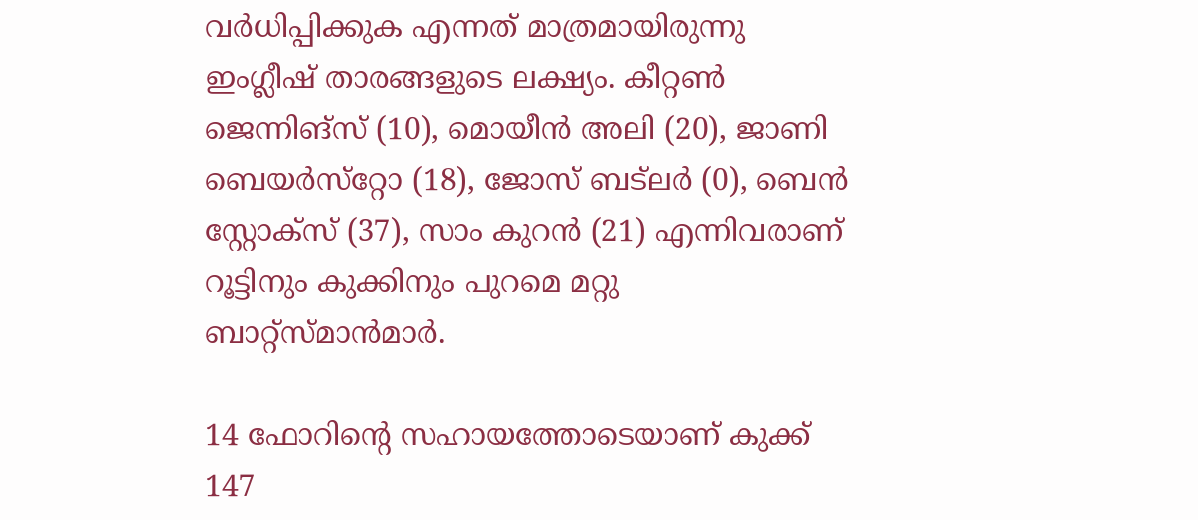വര്‍ധിപ്പിക്കുക എന്നത് മാത്രമായിരുന്നു ഇംഗ്ലീഷ് താരങ്ങളുടെ ലക്ഷ്യം. കീറ്റണ്‍ ജെന്നിങ്‌സ് (10), മൊയീന്‍ അലി (20), ജാണി ബെയര്‍സ്‌റ്റോ (18), ജോസ് ബട്‌ലര്‍ (0), ബെന്‍ സ്റ്റോക്‌സ് (37), സാം കുറന്‍ (21) എന്നിവരാണ് റൂട്ടിനും കുക്കിനും പുറമെ മറ്റു ബാറ്റ്‌സ്മാന്‍മാര്‍.

14 ഫോറിന്റെ സഹായത്തോടെയാണ് കുക്ക് 147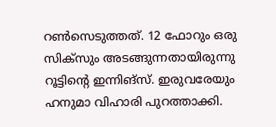റണ്‍സെടുത്തത്. 12 ഫോറും ഒരു സിക്‌സും അടങ്ങുന്നതായിരുന്നു റൂട്ടിന്റെ ഇന്നിങ്‌സ്. ഇരുവരേയും ഹനുമാ വിഹാരി പുറത്താക്കി.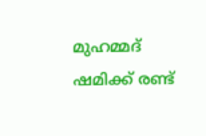മുഹമ്മദ് ഷമിക്ക് രണ്ട്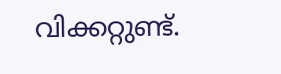വിക്കറ്റുണ്ട്.